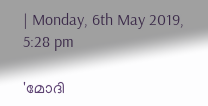| Monday, 6th May 2019, 5:28 pm

'മോദി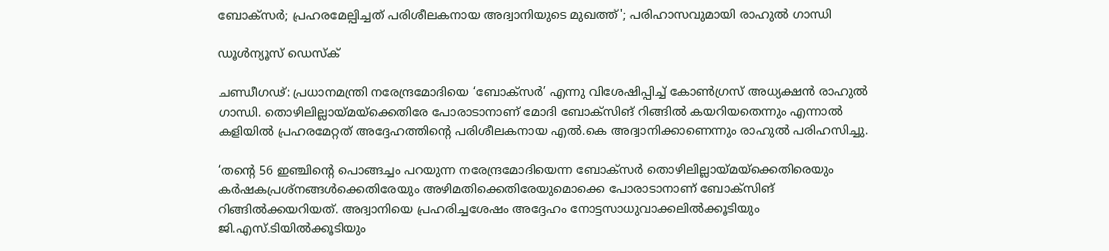ബോക്‌സര്‍; പ്രഹരമേല്പിച്ചത് പരിശീലകനായ അദ്വാനിയുടെ മുഖത്ത്'; പരിഹാസവുമായി രാഹുല്‍ ഗാന്ധി

ഡൂള്‍ന്യൂസ് ഡെസ്‌ക്

ചണ്ഡീഗഢ്: പ്രധാനമന്ത്രി നരേന്ദ്രമോദിയെ ‘ബോക്‌സര്‍’ എന്നു വിശേഷിപ്പിച്ച് കോണ്‍ഗ്രസ് അധ്യക്ഷന്‍ രാഹുല്‍ ഗാന്ധി. തൊഴിലില്ലായ്മയ്‌ക്കെതിരേ പോരാടാനാണ് മോദി ബോക്‌സിങ് റിങ്ങില്‍ കയറിയതെന്നും എന്നാല്‍ കളിയില്‍ പ്രഹരമേറ്റത് അദ്ദേഹത്തിന്റെ പരിശീലകനായ എല്‍.കെ അദ്വാനിക്കാണെന്നും രാഹുല്‍ പരിഹസിച്ചു.

‘തന്റെ 56 ഇഞ്ചിന്റെ പൊങ്ങച്ചം പറയുന്ന നരേന്ദ്രമോദിയെന്ന ബോക്‌സര്‍ തൊഴിലില്ലായ്മയ്‌ക്കെതിരെയും കര്‍ഷകപ്രശ്‌നങ്ങള്‍ക്കെതിരേയും അഴിമതിക്കെതിരേയുമൊക്കെ പോരാടാനാണ് ബോക്‌സിങ് റിങ്ങില്‍ക്കയറിയത്. അദ്വാനിയെ പ്രഹരിച്ചശേഷം അദ്ദേഹം നോട്ടസാധുവാക്കലില്‍ക്കൂടിയും ജി.എസ്.ടിയില്‍ക്കൂടിയും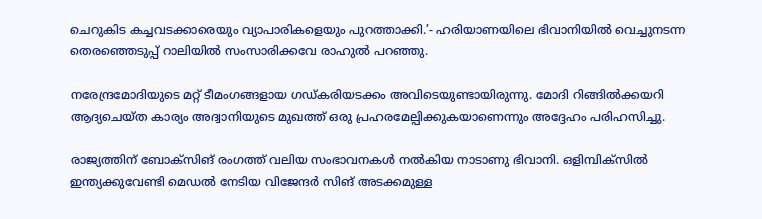ചെറുകിട കച്ചവടക്കാരെയും വ്യാപാരികളെയും പുറത്താക്കി.’- ഹരിയാണയിലെ ഭിവാനിയില്‍ വെച്ചുനടന്ന തെരഞ്ഞെടുപ്പ് റാലിയില്‍ സംസാരിക്കവേ രാഹുല്‍ പറഞ്ഞു.

നരേന്ദ്രമോദിയുടെ മറ്റ് ടീമംഗങ്ങളായ ഗഡ്കരിയടക്കം അവിടെയുണ്ടായിരുന്നു. മോദി റിങ്ങില്‍ക്കയറി ആദ്യചെയ്ത കാര്യം അദ്വാനിയുടെ മുഖത്ത് ഒരു പ്രഹരമേല്പിക്കുകയാണെന്നും അദ്ദേഹം പരിഹസിച്ചു.

രാജ്യത്തിന് ബോക്‌സിങ് രംഗത്ത് വലിയ സംഭാവനകള്‍ നല്‍കിയ നാടാണു ഭിവാനി. ഒളിമ്പിക്‌സില്‍ ഇന്ത്യക്കുവേണ്ടി മെഡല്‍ നേടിയ വിജേന്ദര്‍ സിങ് അടക്കമുള്ള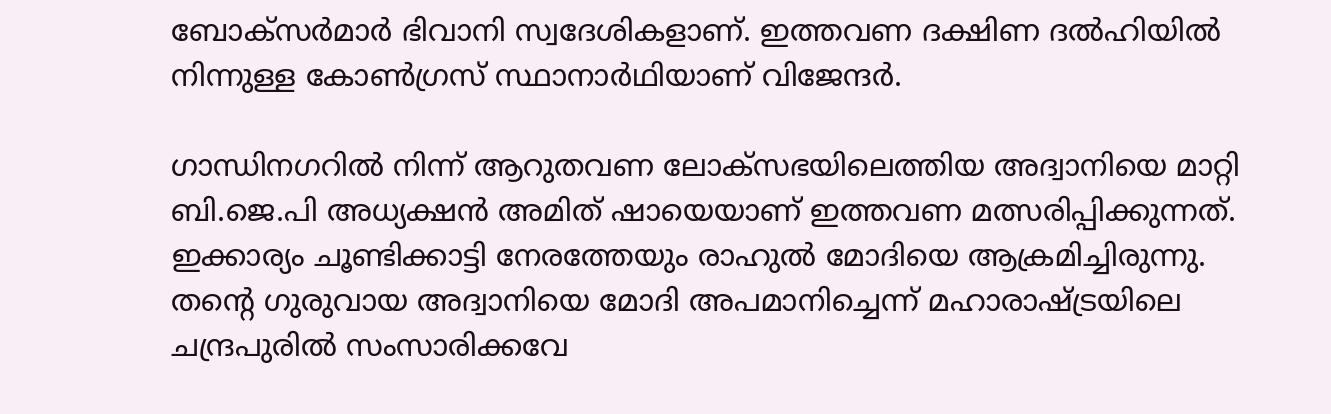ബോക്‌സര്‍മാര്‍ ഭിവാനി സ്വദേശികളാണ്. ഇത്തവണ ദക്ഷിണ ദല്‍ഹിയില്‍ നിന്നുള്ള കോണ്‍ഗ്രസ് സ്ഥാനാര്‍ഥിയാണ് വിജേന്ദര്‍.

ഗാന്ധിനഗറില്‍ നിന്ന് ആറുതവണ ലോക്‌സഭയിലെത്തിയ അദ്വാനിയെ മാറ്റി ബി.ജെ.പി അധ്യക്ഷന്‍ അമിത് ഷായെയാണ് ഇത്തവണ മത്സരിപ്പിക്കുന്നത്. ഇക്കാര്യം ചൂണ്ടിക്കാട്ടി നേരത്തേയും രാഹുല്‍ മോദിയെ ആക്രമിച്ചിരുന്നു. തന്റെ ഗുരുവായ അദ്വാനിയെ മോദി അപമാനിച്ചെന്ന് മഹാരാഷ്ട്രയിലെ ചന്ദ്രപുരില്‍ സംസാരിക്കവേ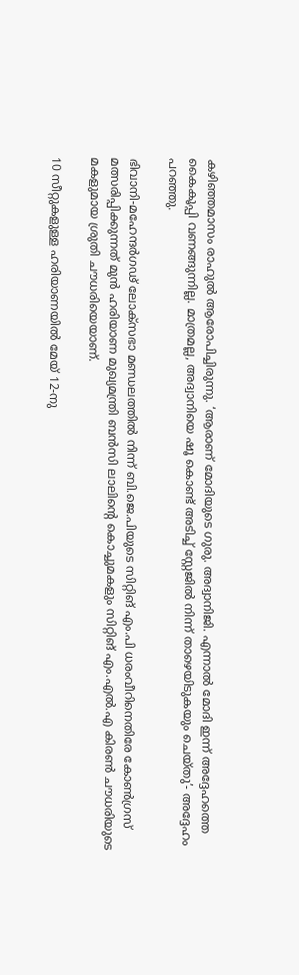കഴിഞ്ഞമാസം രാഹുല്‍ ആരോപിച്ചിരുന്നു. ‘ആരാണ് മോദിയുടെ ഗുരു. അദ്വാനിജി. എന്നാല്‍ മോദി ഇന്ന് അദ്ദേഹത്തെ കൈകൂപ്പി വണങ്ങുന്നില്ല. മാത്രമല്ല, അദ്വാനിയെ ഷൂ കൊണ്ട് അടിച്ച് സ്റ്റേജില്‍ നിന്ന് താഴെയിടുകയും ചെയ്തു’- അദ്ദേഹം പറഞ്ഞു.

ഭിവാനി-മഹേന്ദര്‍ഗഢ് ലോക്‌സഭാ മണ്ഡലത്തില്‍ നിന്ന് ബി.ജെ.പിയുടെ സിറ്റിങ് എം.പി ധരംവീറിനെതിരേ കോണ്‍ഗ്രസ് മത്സരിപ്പിക്കുന്നത് മുന്‍ ഹരിയാണ മുഖ്യമന്ത്രി ബന്‍സി ലാലിന്റെ കൊച്ചുമകളും സിറ്റിങ് എം.എല്‍.എ കിരണ്‍ ചൗധരിയുടെ മകളുമായ ശ്രുതി ചൗധരിയെയാണ്.

10 സീറ്റുകളുള്ള ഹരിയാണയില്‍ മേയ് 12-നു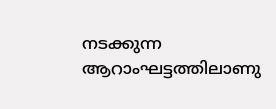നടക്കുന്ന ആറാംഘട്ടത്തിലാണു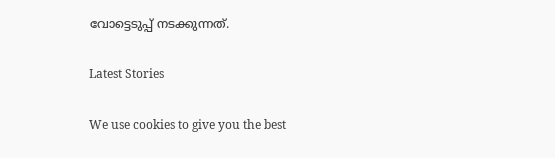വോട്ടെടുപ്പ് നടക്കുന്നത്.

Latest Stories

We use cookies to give you the best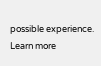possible experience. Learn more